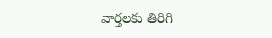వార్తలకు తిరిగి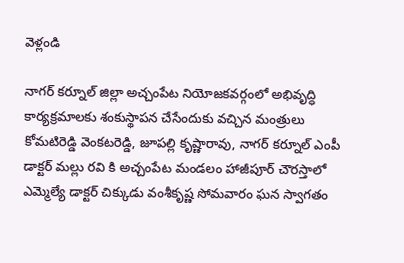వెళ్లండి

నాగర్ కర్నూల్ జిల్లా అచ్చంపేట నియోజకవర్గంలో అభివృద్ధి కార్యక్రమాలకు శంకుస్థాపన చేసేందుకు వచ్చిన మంత్రులు కోమటిరెడ్డి వెంకటరెడ్డి, జూపల్లి కృష్ణారావు, నాగర్ కర్నూల్ ఎంపీ డాక్టర్ మల్లు రవి కి అచ్చంపేట మండలం హాజీపూర్ చౌరస్తాలో ఎమ్మెల్యే డాక్టర్ చిక్కుడు వంశీకృష్ణ సోమవారం ఘన స్వాగతం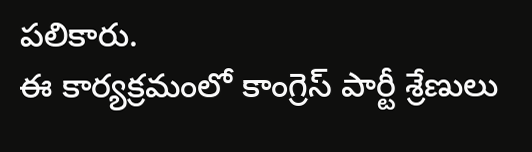పలికారు.
ఈ కార్యక్రమంలో కాంగ్రెస్ పార్టీ శ్రేణులు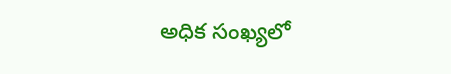అధిక సంఖ్యలో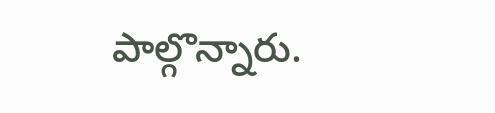పాల్గొన్నారు.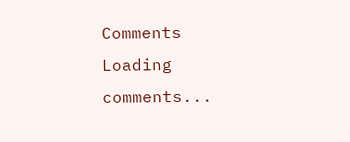Comments
Loading comments...